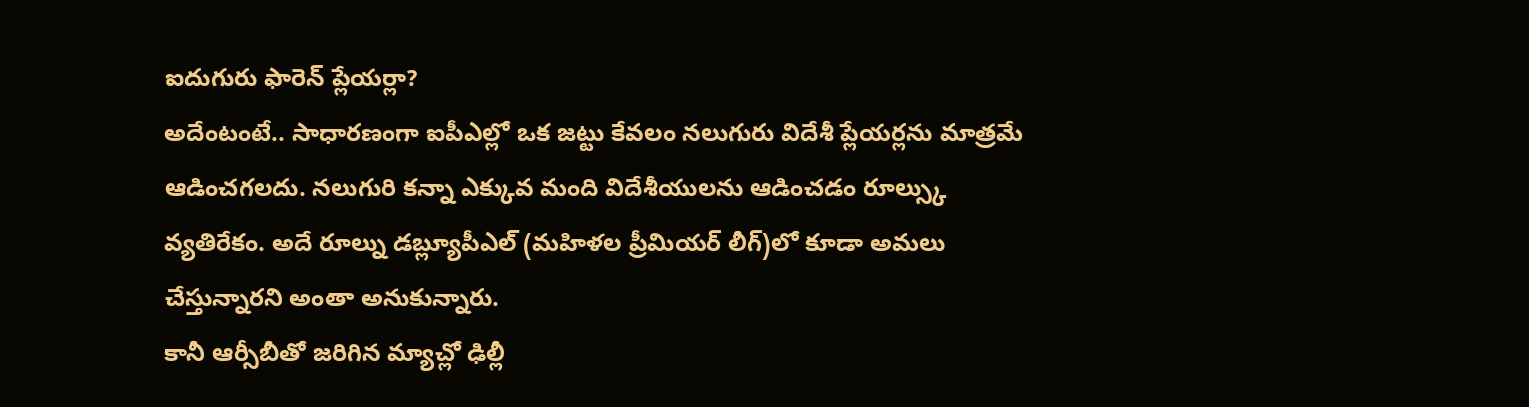ఐదుగురు ఫారెన్ ప్లేయర్లా?
అదేంటంటే.. సాధారణంగా ఐపీఎల్లో ఒక జట్టు కేవలం నలుగురు విదేశీ ప్లేయర్లను మాత్రమే ఆడించగలదు. నలుగురి కన్నా ఎక్కువ మంది విదేశీయులను ఆడించడం రూల్స్కు వ్యతిరేకం. అదే రూల్ను డబ్ల్యూపీఎల్ (మహిళల ప్రీమియర్ లీగ్)లో కూడా అమలు చేస్తున్నారని అంతా అనుకున్నారు.
కానీ ఆర్సీబీతో జరిగిన మ్యాచ్లో ఢిల్లీ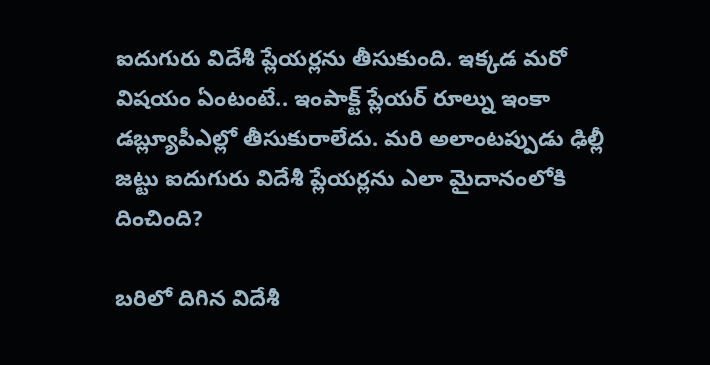ఐదుగురు విదేశీ ప్లేయర్లను తీసుకుంది. ఇక్కడ మరో విషయం ఏంటంటే.. ఇంపాక్ట్ ప్లేయర్ రూల్ను ఇంకా డబ్ల్యూపీఎల్లో తీసుకురాలేదు. మరి అలాంటప్పుడు ఢిల్లీ జట్టు ఐదుగురు విదేశీ ప్లేయర్లను ఎలా మైదానంలోకి దించింది?

బరిలో దిగిన విదేశీ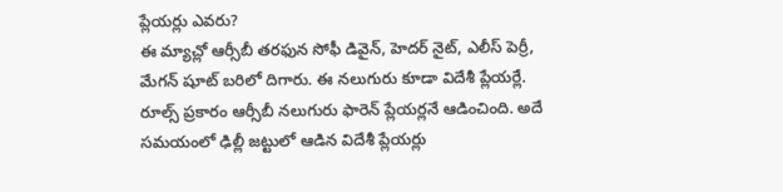ప్లేయర్లు ఎవరు?
ఈ మ్యాచ్లో ఆర్సీబీ తరఫున సోఫీ డివైన్, హెదర్ నైట్, ఎలీస్ పెర్రీ, మేగన్ షూట్ బరిలో దిగారు. ఈ నలుగురు కూడా విదేశీ ప్లేయర్లే. రూల్స్ ప్రకారం ఆర్సీబీ నలుగురు ఫారెన్ ప్లేయర్లనే ఆడించింది. అదే సమయంలో ఢిల్లీ జట్టులో ఆడిన విదేశీ ప్లేయర్లు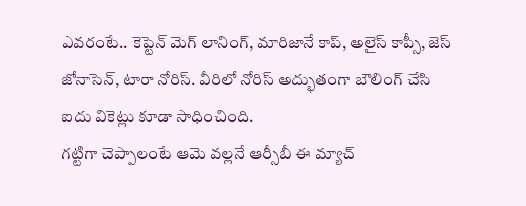ఎవరంటే.. కెప్టెన్ మెగ్ లానింగ్, మారిజానే కాప్, అలైస్ కాప్సీ, జెస్ జోనాసెన్, టారా నోరిస్. వీరిలో నోరిస్ అద్భుతంగా బౌలింగ్ చేసి ఐదు వికెట్లు కూడా సాధించింది.
గట్టిగా చెప్పాలంటే ఆమె వల్లనే ఆర్సీబీ ఈ మ్యాచ్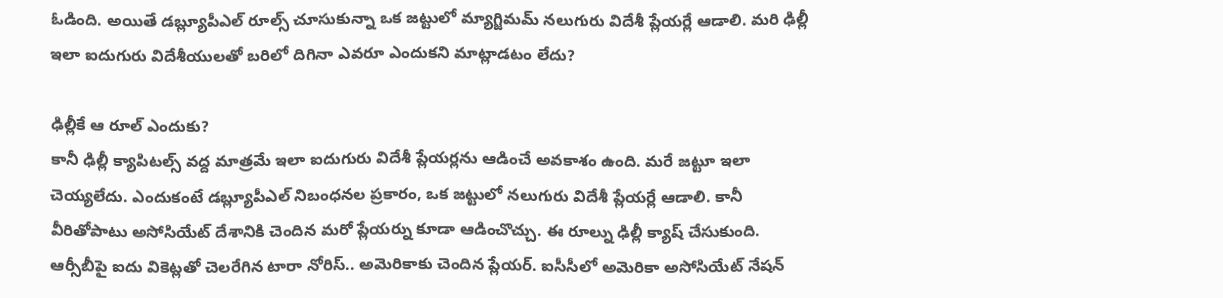ఓడింది. అయితే డబ్ల్యూపీఎల్ రూల్స్ చూసుకున్నా ఒక జట్టులో మ్యాగ్జిమమ్ నలుగురు విదేశీ ప్లేయర్లే ఆడాలి. మరి ఢిల్లీ ఇలా ఐదుగురు విదేశీయులతో బరిలో దిగినా ఎవరూ ఎందుకని మాట్లాడటం లేదు?

ఢిల్లీకే ఆ రూల్ ఎందుకు?
కానీ ఢిల్లీ క్యాపిటల్స్ వద్ద మాత్రమే ఇలా ఐదుగురు విదేశీ ప్లేయర్లను ఆడించే అవకాశం ఉంది. మరే జట్టూ ఇలా చెయ్యలేదు. ఎందుకంటే డబ్ల్యూపీఎల్ నిబంధనల ప్రకారం, ఒక జట్టులో నలుగురు విదేశీ ప్లేయర్లే ఆడాలి. కానీ వీరితోపాటు అసోసియేట్ దేశానికి చెందిన మరో ప్లేయర్ను కూడా ఆడించొచ్చు. ఈ రూల్ను ఢిల్లీ క్యాష్ చేసుకుంది.
ఆర్సీబీపై ఐదు వికెట్లతో చెలరేగిన టారా నోరిస్.. అమెరికాకు చెందిన ప్లేయర్. ఐసీసీలో అమెరికా అసోసియేట్ నేషన్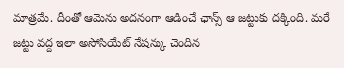మాత్రమే. దీంతో ఆమెను అదనంగా ఆడించే ఛాన్స్ ఆ జట్టుకు దక్కింది. మరే జట్టు వద్ద ఇలా అసోసియేట్ నేషన్కు చెందిన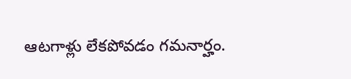ఆటగాళ్లు లేకపోవడం గమనార్హం.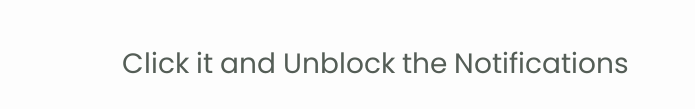Click it and Unblock the Notifications